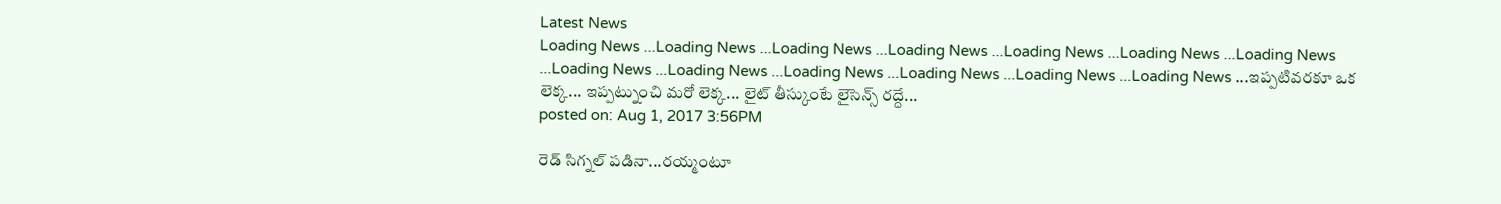Latest News
Loading News ...Loading News ...Loading News ...Loading News ...Loading News ...Loading News ...Loading News ...Loading News ...Loading News ...Loading News ...Loading News ...Loading News ...Loading News ...ఇప్పటివరకూ ఒక లెక్క... ఇప్పట్నుంచి మరో లెక్క... లైట్ తీస్కుంటే లైసెన్స్ రద్దే...
posted on: Aug 1, 2017 3:56PM

రెడ్ సిగ్నల్ పడినా...రయ్మంటూ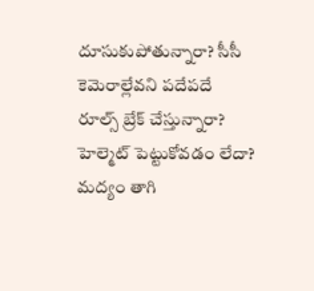దూసుకుపోతున్నారా? సీసీ కెమెరాల్లేవని పదేపదే రూల్స్ బ్రేక్ చేస్తున్నారా? హెల్మెట్ పెట్టుకోవడం లేదా? మద్యం తాగి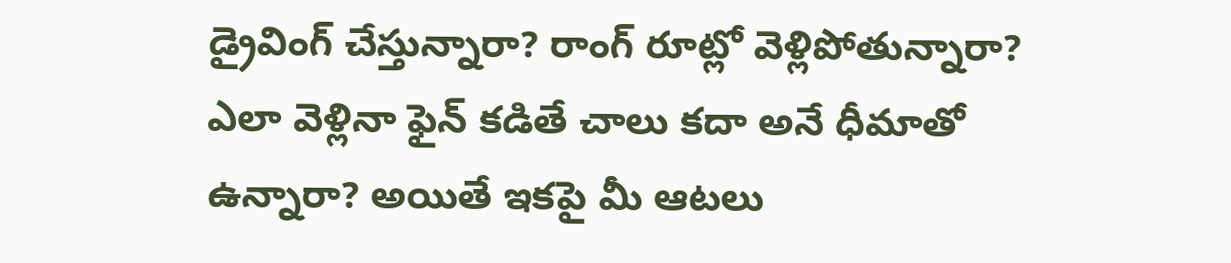డ్రైవింగ్ చేస్తున్నారా? రాంగ్ రూట్లో వెళ్లిపోతున్నారా? ఎలా వెళ్లినా ఫైన్ కడితే చాలు కదా అనే ధీమాతో ఉన్నారా? అయితే ఇకపై మీ ఆటలు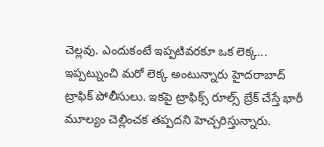చెల్లవు. ఎందుకంటే ఇప్పటివరకూ ఒక లెక్క... ఇప్పట్నుంచి మరో లెక్క అంటున్నారు హైదరాబాద్ ట్రాఫిక్ పోలీసులు. ఇకపై ట్రాఫిక్స్ రూల్స్ బ్రేక్ చేస్తే భారీ మూల్యం చెల్లించక తప్పదని హెచ్చరిస్తున్నారు.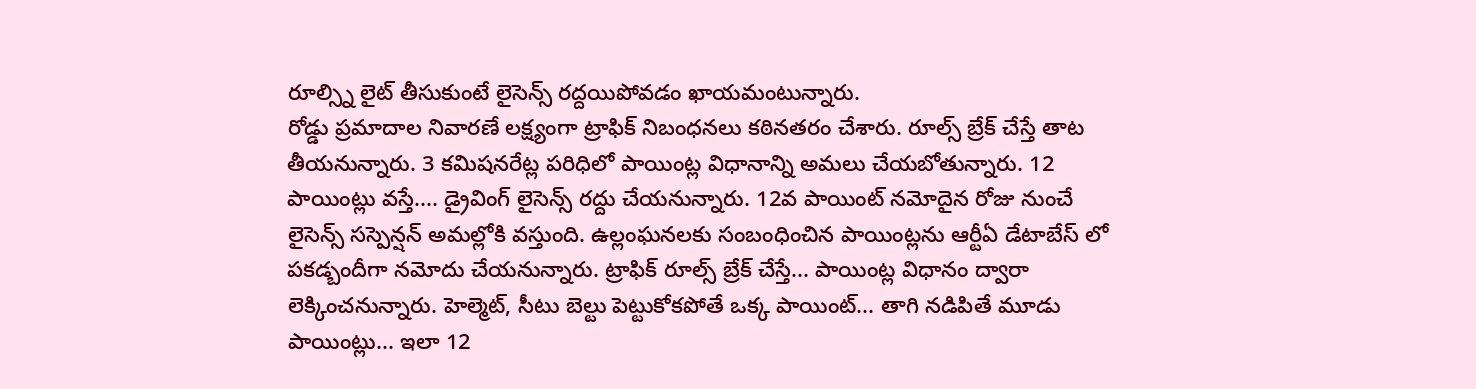రూల్స్ని లైట్ తీసుకుంటే లైసెన్స్ రద్దయిపోవడం ఖాయమంటున్నారు.
రోడ్డు ప్రమాదాల నివారణే లక్ష్యంగా ట్రాఫిక్ నిబంధనలు కఠినతరం చేశారు. రూల్స్ బ్రేక్ చేస్తే తాట తీయనున్నారు. 3 కమిషనరేట్ల పరిధిలో పాయింట్ల విధానాన్ని అమలు చేయబోతున్నారు. 12 పాయింట్లు వస్తే.... డ్రైవింగ్ లైసెన్స్ రద్దు చేయనున్నారు. 12వ పాయింట్ నమోదైన రోజు నుంచే లైసెన్స్ సస్పెన్షన్ అమల్లోకి వస్తుంది. ఉల్లంఘనలకు సంబంధించిన పాయింట్లను ఆర్టీఏ డేటాబేస్ లో పకడ్బందీగా నమోదు చేయనున్నారు. ట్రాఫిక్ రూల్స్ బ్రేక్ చేస్తే... పాయింట్ల విధానం ద్వారా లెక్కించనున్నారు. హెల్మెట్, సీటు బెల్టు పెట్టుకోకపోతే ఒక్క పాయింట్... తాగి నడిపితే మూడు పాయింట్లు... ఇలా 12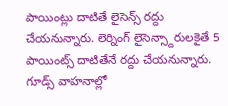పాయింట్లు దాటితే లైసెన్స్ రద్దు చేయనున్నారు. లెర్నింగ్ లైసెన్స్దారులకైతే 5 పాయింట్స్ దాటితేనే రద్దు చేయనున్నారు. గూడ్స్ వాహనాల్లో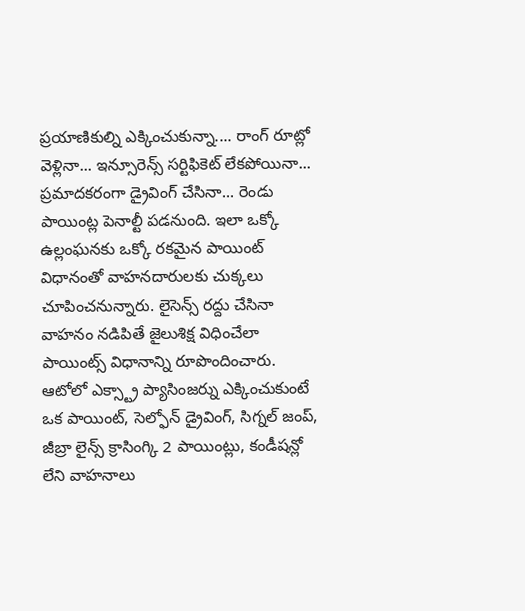ప్రయాణికుల్ని ఎక్కించుకున్నా.... రాంగ్ రూట్లో వెళ్లినా... ఇన్సూరెన్స్ సర్టిఫికెట్ లేకపోయినా... ప్రమాదకరంగా డ్రైవింగ్ చేసినా... రెండు పాయింట్ల పెనాల్టీ పడనుంది. ఇలా ఒక్కో ఉల్లంఘనకు ఒక్కో రకమైన పాయింట్ విధానంతో వాహనదారులకు చుక్కలు చూపించనున్నారు. లైసెన్స్ రద్దు చేసినా వాహనం నడిపితే జైలుశిక్ష విధించేలా పాయింట్స్ విధానాన్ని రూపొందించారు. ఆటోలో ఎక్స్ట్రా ప్యాసింజర్ను ఎక్కించుకుంటే ఒక పాయింట్, సెల్ఫోన్ డ్రైవింగ్, సిగ్నల్ జంప్, జీబ్రా లైన్స్ క్రాసింగ్కి 2 పాయింట్లు, కండీషన్లో లేని వాహనాలు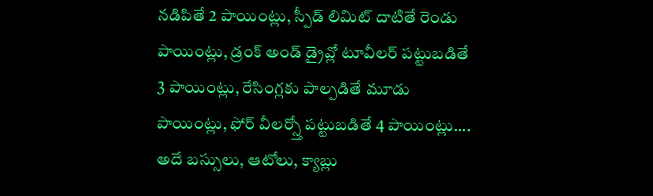నడిపితే 2 పాయింట్లు, స్పీడ్ లిమిట్ దాటితే రెండు పాయింట్లు, డ్రంక్ అండ్ డ్రైవ్లో టూవీలర్ పట్టుబడితే 3 పాయింట్లు, రేసింగ్లకు పాల్పడితే మూడు పాయింట్లు, ఫోర్ వీలర్స్తో పట్టుబడితే 4 పాయింట్లు.... అదే బస్సులు, ఆటోలు, క్యాబ్లు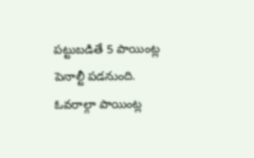పట్టుబడితే 5 పాయింట్ల పెనాల్టీ పడనుంది.
ఓవరాల్గా పాయింట్ల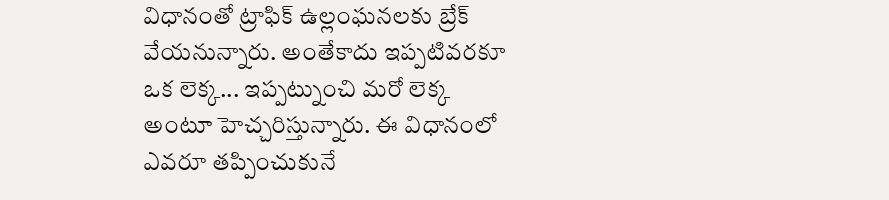విధానంతో ట్రాఫిక్ ఉల్లంఘనలకు బ్రేక్ వేయనున్నారు. అంతేకాదు ఇప్పటివరకూ ఒక లెక్క... ఇప్పట్నుంచి మరో లెక్క అంటూ హెచ్చరిస్తున్నారు. ఈ విధానంలో ఎవరూ తప్పించుకునే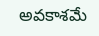అవకాశమే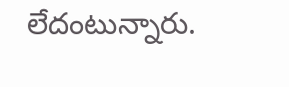లేదంటున్నారు.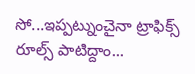సో...ఇప్పట్నుంచైనా ట్రాఫిక్స్ రూల్స్ పాటిద్దాం...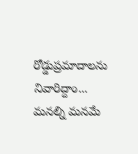రోడ్డుప్రమాదాలను నివారిద్దాం... మనల్ని మనమే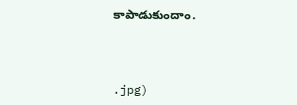కాపాడుకుందాం.



.jpg)